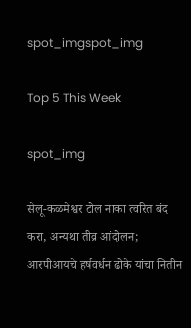spot_imgspot_img

Top 5 This Week

spot_img

सेलू-कळमेश्वर टोल नाका त्वरित बंद करा, अन्यथा तीव्र आंदोलन; आरपीआयचे हर्षवर्धन ढोके यांचा नितीन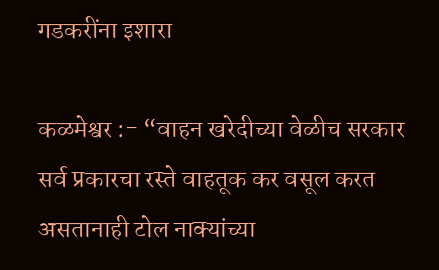गडकरींना इशारा

कळमेश्वर :- “वाहन खरेदीच्या वेळीच सरकार सर्व प्रकारचा रस्ते वाहतूक कर वसूल करत असतानाही टोल नाक्यांच्या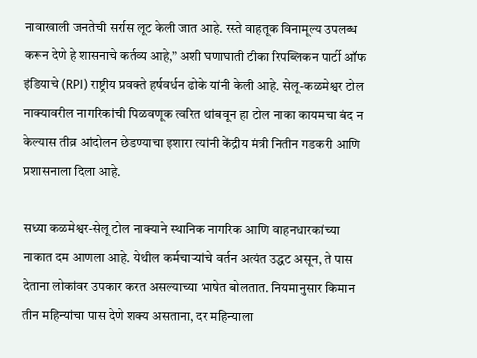नावाखाली जनतेची सर्रास लूट केली जात आहे. रस्ते वाहतूक विनामूल्य उपलब्ध करून देणे हे शासनाचे कर्तव्य आहे,” अशी घणाघाती टीका रिपब्लिकन पार्टी ऑफ इंडियाचे (RPI) राष्ट्रीय प्रवक्ते हर्षवर्धन ढोके यांनी केली आहे. सेलू-कळमेश्वर टोल नाक्यावरील नागरिकांची पिळवणूक त्वरित थांबवून हा टोल नाका कायमचा बंद न केल्यास तीव्र आंदोलन छेडण्याचा इशारा त्यांनी केंद्रीय मंत्री नितीन गडकरी आणि प्रशासनाला दिला आहे.

सध्या कळमेश्वर-सेलू टोल नाक्याने स्थानिक नागरिक आणि वाहनधारकांच्या नाकात दम आणला आहे. येथील कर्मचाऱ्यांचे वर्तन अत्यंत उद्धट असून, ते पास देताना लोकांवर उपकार करत असल्याच्या भाषेत बोलतात. नियमानुसार किमान तीन महिन्यांचा पास देणे शक्य असताना, दर महिन्याला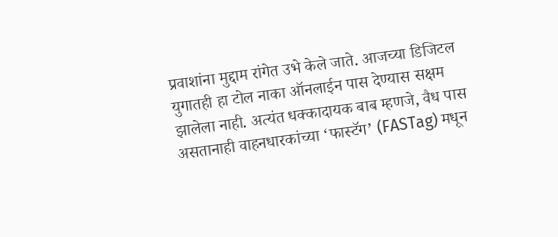प्रवाशांना मुद्दाम रांगेत उभे केले जाते. आजच्या डिजिटल युगातही हा टोल नाका ऑनलाईन पास देण्यास सक्षम झालेला नाही. अत्यंत धक्कादायक बाब म्हणजे, वैध पास असतानाही वाहनधारकांच्या ‘फास्टॅग’ (FASTag) मधून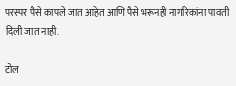परस्पर पैसे कापले जात आहेत आणि पैसे भरूनही नागरिकांना पावती दिली जात नाही.

टोल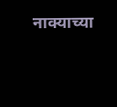नाक्याच्या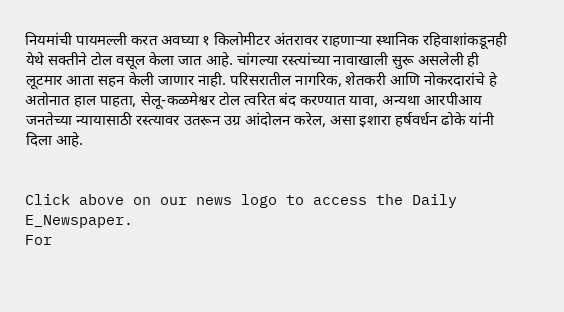नियमांची पायमल्ली करत अवघ्या १ किलोमीटर अंतरावर राहणाऱ्या स्थानिक रहिवाशांकडूनही येथे सक्तीने टोल वसूल केला जात आहे. चांगल्या रस्त्यांच्या नावाखाली सुरू असलेली ही लूटमार आता सहन केली जाणार नाही. परिसरातील नागरिक, शेतकरी आणि नोकरदारांचे हे अतोनात हाल पाहता, सेलू-कळमेश्वर टोल त्वरित बंद करण्यात यावा, अन्यथा आरपीआय जनतेच्या न्यायासाठी रस्त्यावर उतरून उग्र आंदोलन करेल, असा इशारा हर्षवर्धन ढोके यांनी दिला आहे.


Click above on our news logo to access the Daily E_Newspaper.
For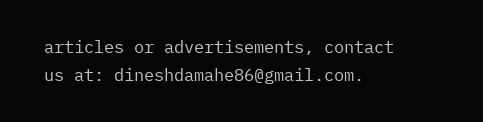articles or advertisements, contact us at: dineshdamahe86@gmail.com.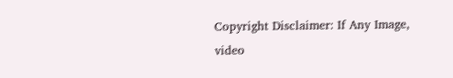Copyright Disclaimer: If Any Image, video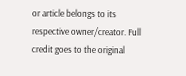or article belongs to its respective owner/creator. Full credit goes to the original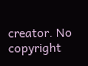creator. No copyright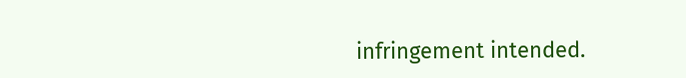infringement intended.